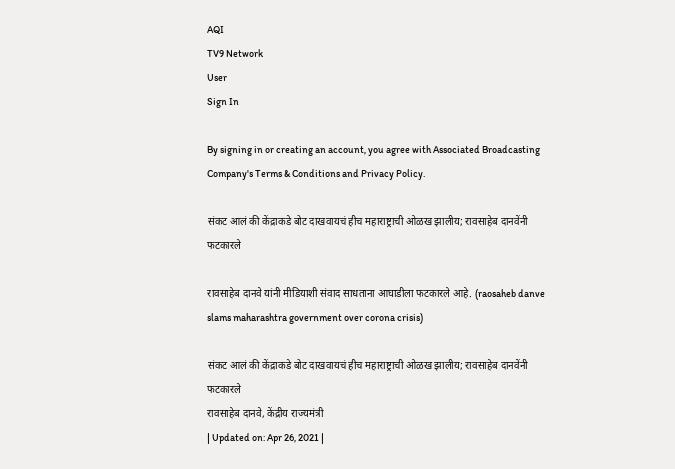AQI
TV9 Network
User
Sign In

By signing in or creating an account, you agree with Associated Broadcasting Company's Terms & Conditions and Privacy Policy.

संकट आलं की केंद्राकडे बोट दाखवायचं हीच महाराष्ट्राची ओळख झालीय; रावसाहेब दानवेंनी फटकारले

रावसाहेब दानवे यांनी मीडियाशी संवाद साधताना आघाडीला फटकारले आहे. (raosaheb danve slams maharashtra government over corona crisis)

संकट आलं की केंद्राकडे बोट दाखवायचं हीच महाराष्ट्राची ओळख झालीय; रावसाहेब दानवेंनी फटकारले
रावसाहेब दानवे, केंद्रीय राज्यमंत्री
| Updated on: Apr 26, 2021 |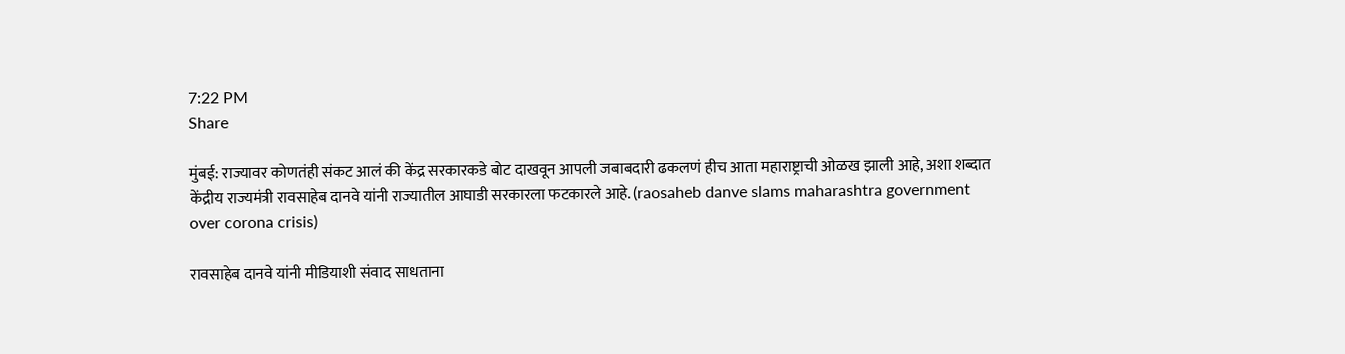7:22 PM
Share

मुंबई: राज्यावर कोणतंही संकट आलं की केंद्र सरकारकडे बोट दाखवून आपली जबाबदारी ढकलणं हीच आता महाराष्ट्राची ओळख झाली आहे, अशा शब्दात केंद्रीय राज्यमंत्री रावसाहेब दानवे यांनी राज्यातील आघाडी सरकारला फटकारले आहे. (raosaheb danve slams maharashtra government over corona crisis)

रावसाहेब दानवे यांनी मीडियाशी संवाद साधताना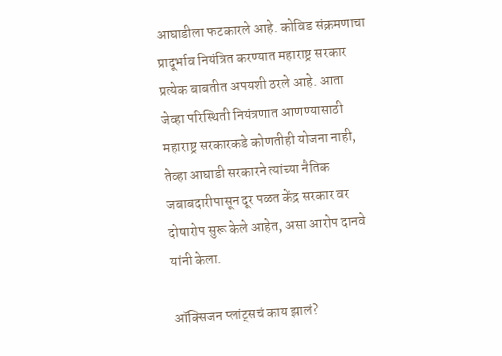आघाडीला फटकारले आहे. कोविड संक्रमणाचा प्रादूर्भाव नियंत्रित करण्यात महाराष्ट्र सरकार प्रत्येक बाबतीत अपयशी ठरले आहे. आता जेव्हा परिस्थिती नियंत्रणात आणण्यासाठी महाराष्ट्र सरकारकडे कोणतीही योजना नाही, तेव्हा आघाडी सरकारने त्यांच्या नैतिक जबाबदारीपासून दूर पळत केंद्र सरकार वर दोषारोप सुरू केले आहेत, असा आरोप दानवे यांनी केला.

ऑक्सिजन प्लांट्सचं काय झालं?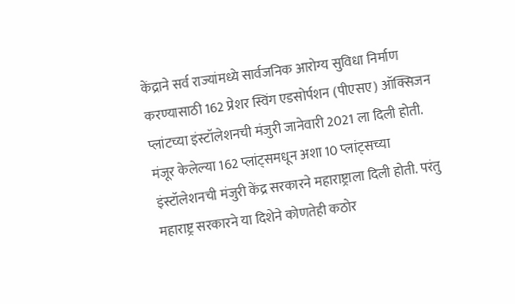केंद्राने सर्व राज्यांमध्ये सार्वजनिक आरोग्य सुविधा निर्माण करण्यासाठी 162 प्रेशर स्विंग एडसोर्पशन (पीएसए) ऑक्सिजन प्लांटच्या इंस्टॉलेशनची मंजुरी जानेवारी 2021 ला दिली होती. मंजूर केलेल्या 162 प्लांट्समधून अशा 10 प्लांट्सच्या इंस्टॉलेशनची मंजुरी केंद्र सरकारने महाराष्ट्राला दिली होती. परंतु महाराष्ट्र सरकारने या दिशेने कोणतेही कठोर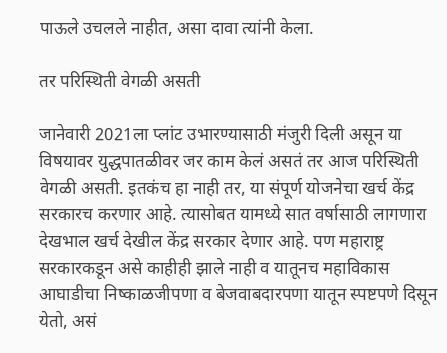पाऊले उचलले नाहीत, असा दावा त्यांनी केला.

तर परिस्थिती वेगळी असती

जानेवारी 2021ला प्लांट उभारण्यासाठी मंजुरी दिली असून या विषयावर युद्धपातळीवर जर काम केलं असतं तर आज परिस्थिती वेगळी असती. इतकंच हा नाही तर, या संपूर्ण योजनेचा खर्च केंद्र सरकारच करणार आहे. त्यासोबत यामध्ये सात वर्षासाठी लागणारा देखभाल खर्च देखील केंद्र सरकार देणार आहे. पण महाराष्ट्र सरकारकडून असे काहीही झाले नाही व यातूनच महाविकास आघाडीचा निष्काळजीपणा व बेजवाबदारपणा यातून स्पष्टपणे दिसून येतो, असं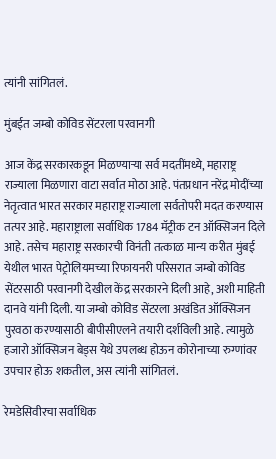त्यांनी सांगितलं.

मुंबईत जम्बो कोविड सेंटरला परवानगी

आज केंद्र सरकारकडून मिळण्याऱ्या सर्व मदतींमध्ये, महाराष्ट्र राज्याला मिळणारा वाटा सर्वात मोठा आहे. पंतप्रधान नरेंद्र मोदींच्या नेतृत्वात भारत सरकार महाराष्ट्र राज्याला सर्वतोपरी मदत करण्यास तत्पर आहे. महाराष्ट्राला सर्वाधिक 1784 मॅट्रीक टन ऑक्सिजन दिले आहे. तसेच महाराष्ट्र सरकारची विनंती तत्काळ मान्य करीत मुंबई येथील भारत पेट्रोलियमच्या रिफायनरी परिसरात जम्बो कोविड सेंटरसाठी परवानगी देखील केंद्र सरकारने दिली आहे, अशी माहिती दानवे यांनी दिली. या जम्बो कोविड सेंटरला अखंडित ऑक्सिजन पुरवठा करण्यासाठी बीपीसीएलने तयारी दर्शविली आहे. त्यामुळे हजारो ऑक्सिजन बेड्स येथे उपलब्ध होऊन कोरोनाच्या रुग्णांवर उपचार होऊ शकतील, अस त्यांनी सांगितलं.

रेमडेसिवीरचा सर्वाधिक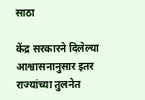साठा

केंद्र सरकारने दिलेल्या आश्वासनानुसार इतर राज्यांच्या तुलनेत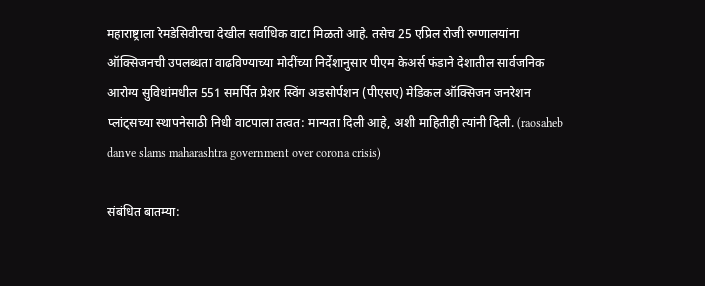महाराष्ट्राला रेमडेसिवीरचा देखील सर्वाधिक वाटा मिळतो आहे. तसेच 25 एप्रिल रोजी रुग्णालयांना ऑक्सिजनची उपलब्धता वाढविण्याच्या मोदींच्या निर्देशानुसार पीएम केअर्स फंडाने देशातील सार्वजनिक आरोग्य सुविधांमधील 551 समर्पित प्रेशर स्विंग अडसोर्पशन (पीएसए) मेडिकल ऑक्सिजन जनरेशन प्लांट्सच्या स्थापनेसाठी निधी वाटपाला तत्वत: मान्यता दिली आहे, अशी माहितीही त्यांनी दिली. (raosaheb danve slams maharashtra government over corona crisis)

संबंधित बातम्या: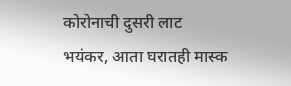कोरोनाची दुसरी लाट भयंकर, आता घरातही मास्क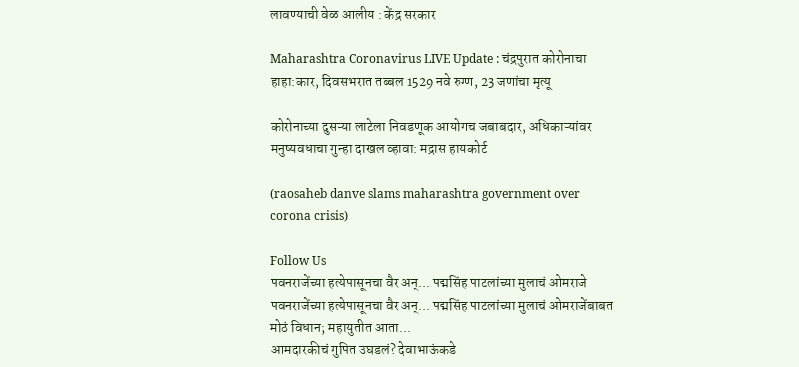लावण्याची वेळ आलीय : केंद्र सरकार

Maharashtra Coronavirus LIVE Update : चंद्रपुरात कोरोनाचा हाहा:कार, दिवसभरात तब्बल 1529 नवे रुग्ण, 23 जणांचा मृत्यू

कोरोनाच्या दुसऱ्या लाटेला निवडणूक आयोगच जबाबदार, अधिकाऱ्यांवर मनुष्यवधाचा गुन्हा दाखल व्हावा: मद्रास हायकोर्ट

(raosaheb danve slams maharashtra government over corona crisis)

Follow Us
पवनराजेंच्या हत्येपासूनचा वैर अन्... पद्मसिंह पाटलांच्या मुलाचं ओमराजे
पवनराजेंच्या हत्येपासूनचा वैर अन्... पद्मसिंह पाटलांच्या मुलाचं ओमराजेंबाबत मोठं विधान; महायुतीत आता...
आमदारकीचं गुपित उघडलं? देवाभाऊंकडे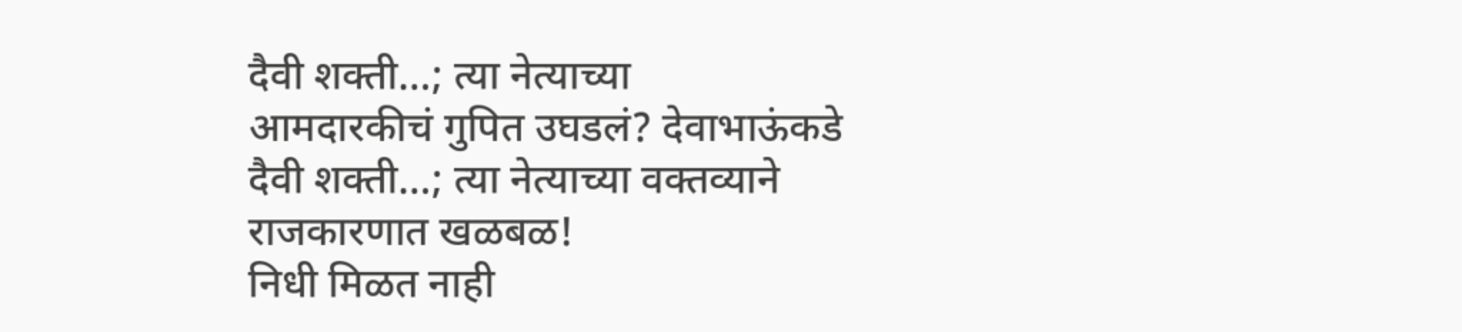दैवी शक्ती...; त्या नेत्याच्या
आमदारकीचं गुपित उघडलं? देवाभाऊंकडे दैवी शक्ती...; त्या नेत्याच्या वक्तव्याने राजकारणात खळबळ!
निधी मिळत नाही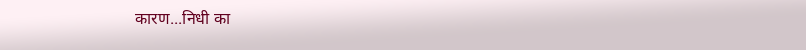कारण...निधी का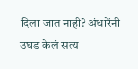दिला जात नाही? अंधारेंनी उघड केलं सत्य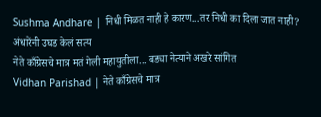Sushma Andhare | निधी मिळत नाही हे कारण...तर निधी का दिला जात नाही? अंधारेंनी उघड केलं सत्य
नेते काँग्रेसचे मात्र मतं गेली महायुतीला... बड्या नेत्याने अखरे सांगित
Vidhan Parishad | नेते काँग्रेसचे मात्र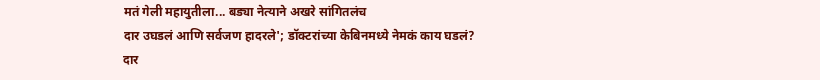मतं गेली महायुतीला... बड्या नेत्याने अखरे सांगितलंच
दार उघडलं आणि सर्वजण हादरले'; डॉक्टरांच्या केबिनमध्ये नेमकं काय घडलं?
दार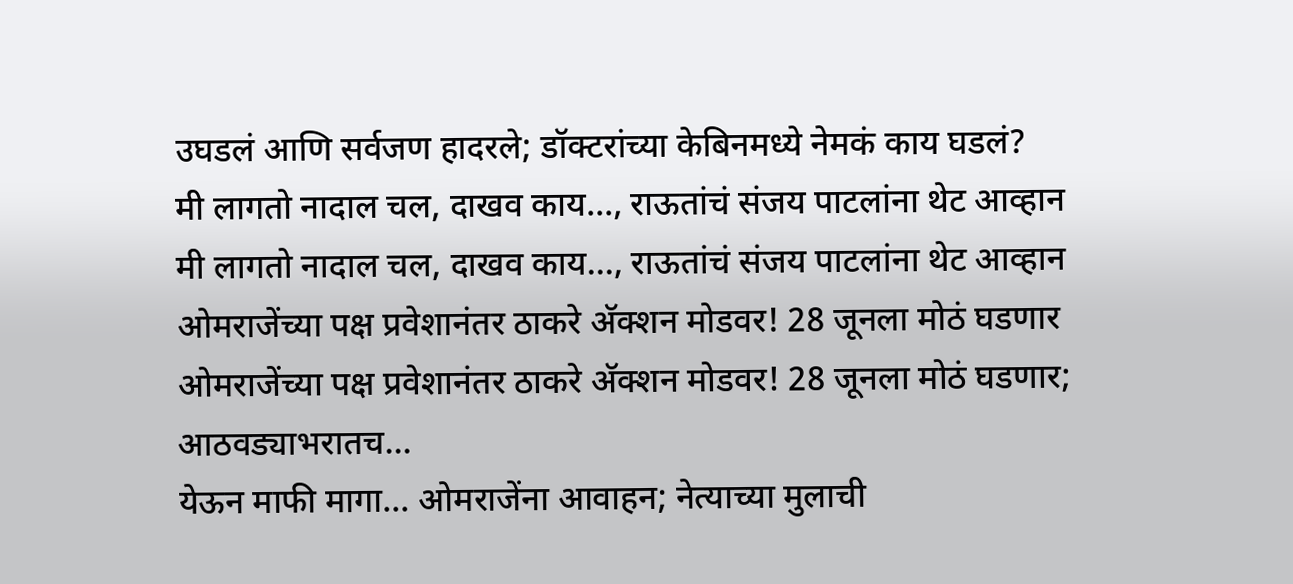उघडलं आणि सर्वजण हादरले; डॉक्टरांच्या केबिनमध्ये नेमकं काय घडलं?
मी लागतो नादाल चल, दाखव काय..., राऊतांचं संजय पाटलांना थेट आव्हान
मी लागतो नादाल चल, दाखव काय..., राऊतांचं संजय पाटलांना थेट आव्हान
ओमराजेंच्या पक्ष प्रवेशानंतर ठाकरे अ‍ॅक्शन मोडवर! 28 जूनला मोठं घडणार
ओमराजेंच्या पक्ष प्रवेशानंतर ठाकरे अ‍ॅक्शन मोडवर! 28 जूनला मोठं घडणार; आठवड्याभरातच...
येऊन माफी मागा... ओमराजेंना आवाहन; नेत्याच्या मुलाची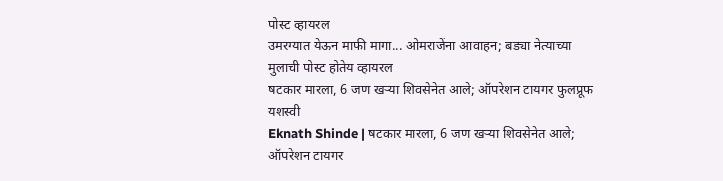पोस्ट व्हायरल
उमरग्यात येऊन माफी मागा... ओमराजेंना आवाहन; बड्या नेत्याच्या मुलाची पोस्ट होतेय व्हायरल
षटकार मारला, 6 जण खऱ्या शिवसेनेत आले; ऑपरेशन टायगर फुलप्रूफ यशस्वी
Eknath Shinde | षटकार मारला, 6 जण खऱ्या शिवसेनेत आले; ऑपरेशन टायगर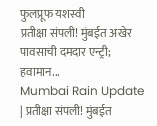फुलप्रूफ यशस्वी
प्रतीक्षा संपली! मुंबईत अखेर पावसाची दमदार एन्ट्री; हवामान...
Mumbai Rain Update | प्रतीक्षा संपली! मुंबईत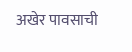अखेर पावसाची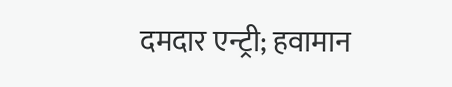दमदार एन्ट्री; हवामान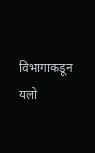विभागाकडून यलो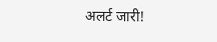अलर्ट जारी!